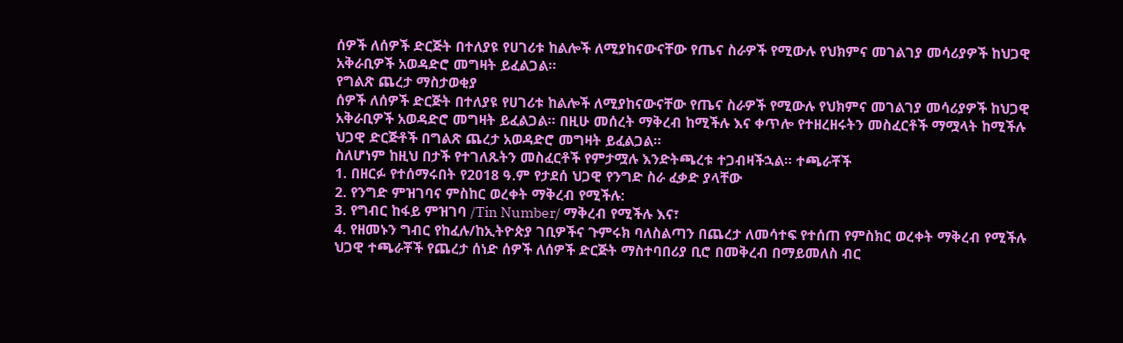ሰዎች ለሰዎች ድርጅት በተለያዩ የሀገሪቱ ከልሎች ለሚያከናውናቸው የጤና ስራዎች የሚውሉ የህክምና መገልገያ መሳሪያዎች ከህጋዊ አቅራቢዎች አወዳድሮ መግዛት ይፈልጋል።
የግልጽ ጨረታ ማስታወቂያ
ሰዎች ለሰዎች ድርጅት በተለያዩ የሀገሪቱ ከልሎች ለሚያከናውናቸው የጤና ስራዎች የሚውሉ የህክምና መገልገያ መሳሪያዎች ከህጋዊ አቅራቢዎች አወዳድሮ መግዛት ይፈልጋል። በዚሁ መሰረት ማቅረብ ከሚችሉ እና ቀጥሎ የተዘረዘሩትን መስፈርቶች ማሟላት ከሚችሉ ህጋዊ ድርጅቶች በግልጽ ጨረታ አወዳድሮ መግዛት ይፈልጋል።
ስለሆነም ከዚህ በታች የተገለጹትን መስፈርቶች የምታሟሉ እንድትጫረቱ ተጋብዛችኋል። ተጫራቾች
1. በዘርፉ የተሰማሩበት የ2018 ዓ.ም የታደሰ ህጋዊ የንግድ ስራ ፈቃድ ያላቸው
2. የንግድ ምዝገባና ምስከር ወረቀት ማቅረብ የሚችሉ:
3. የግብር ከፋይ ምዝገባ /Tin Number/ ማቅረብ የሚችሉ እና፣
4. የዘመኑን ግብር የከፈሉ/ከኢትዮጵያ ገቢዎችና ጉምሩክ ባለስልጣን በጨረታ ለመሳተፍ የተሰጠ የምስክር ወረቀት ማቅረብ የሚችሉ ህጋዊ ተጫራቾች የጨረታ ሰነድ ሰዎች ለሰዎች ድርጅት ማስተባበሪያ ቢሮ በመቅረብ በማይመለስ ብር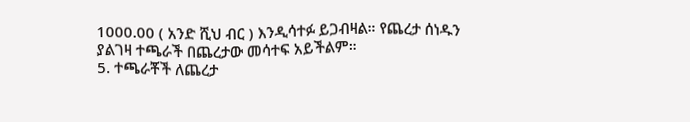1000.00 ( አንድ ሺህ ብር ) እንዲሳተፉ ይጋብዛል። የጨረታ ሰነዱን ያልገዛ ተጫራች በጨረታው መሳተፍ አይችልም።
5. ተጫራቾች ለጨረታ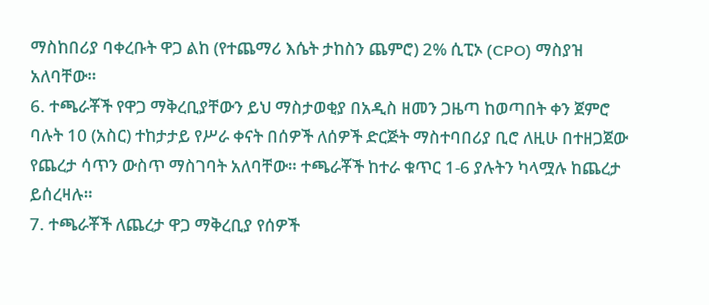ማስከበሪያ ባቀረቡት ዋጋ ልከ (የተጨማሪ እሴት ታከስን ጨምሮ) 2% ሲፒኦ (CPO) ማስያዝ አለባቸው።
6. ተጫራቾች የዋጋ ማቅረቢያቸውን ይህ ማስታወቂያ በአዲስ ዘመን ጋዜጣ ከወጣበት ቀን ጀምሮ ባሉት 10 (አስር) ተከታታይ የሥራ ቀናት በሰዎች ለሰዎች ድርጅት ማስተባበሪያ ቢሮ ለዚሁ በተዘጋጀው የጨረታ ሳጥን ውስጥ ማስገባት አለባቸው። ተጫራቾች ከተራ ቁጥር 1-6 ያሉትን ካላሟሉ ከጨረታ ይሰረዛሉ።
7. ተጫራቾች ለጨረታ ዋጋ ማቅረቢያ የሰዎች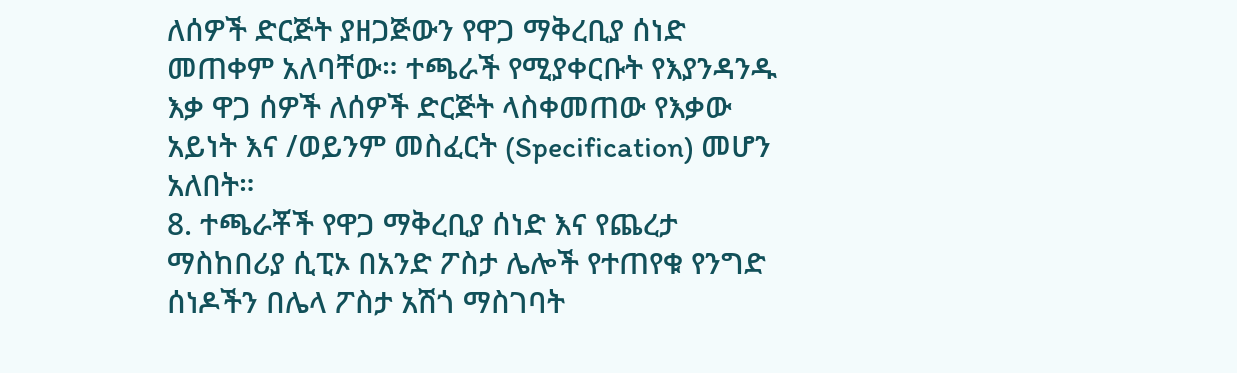ለሰዎች ድርጅት ያዘጋጅውን የዋጋ ማቅረቢያ ሰነድ መጠቀም አለባቸው። ተጫራች የሚያቀርቡት የእያንዳንዱ እቃ ዋጋ ሰዎች ለሰዎች ድርጅት ላስቀመጠው የእቃው አይነት እና /ወይንም መስፈርት (Specification) መሆን አለበት።
8. ተጫራቾች የዋጋ ማቅረቢያ ሰነድ እና የጨረታ ማስከበሪያ ሲፒኦ በአንድ ፖስታ ሌሎች የተጠየቁ የንግድ ሰነዶችን በሌላ ፖስታ አሽጎ ማስገባት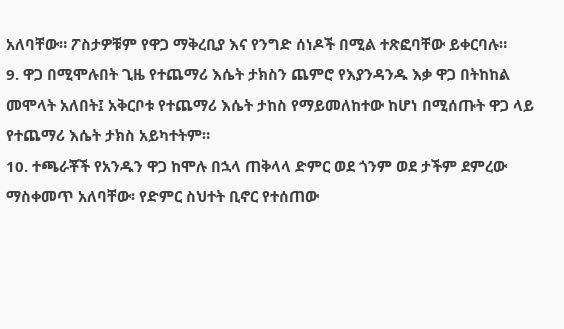አለባቸው። ፖስታዎቹም የዋጋ ማቅረቢያ እና የንግድ ሰነዶች በሚል ተጽፎባቸው ይቀርባሉ።
9. ዋጋ በሚሞሉበት ጊዜ የተጨማሪ እሴት ታክስን ጨምሮ የእያንዳንዱ እቃ ዋጋ በትከከል መሞላት አለበት፤ አቅርቦቱ የተጨማሪ እሴት ታከስ የማይመለከተው ከሆነ በሚሰጡት ዋጋ ላይ የተጨማሪ እሴት ታክስ አይካተትም።
10. ተጫራቾች የአንዱን ዋጋ ከሞሉ በኋላ ጠቅላላ ድምር ወደ ጎንም ወደ ታችም ደምረው ማስቀመጥ አለባቸው፡ የድምር ስህተት ቢኖር የተሰጠው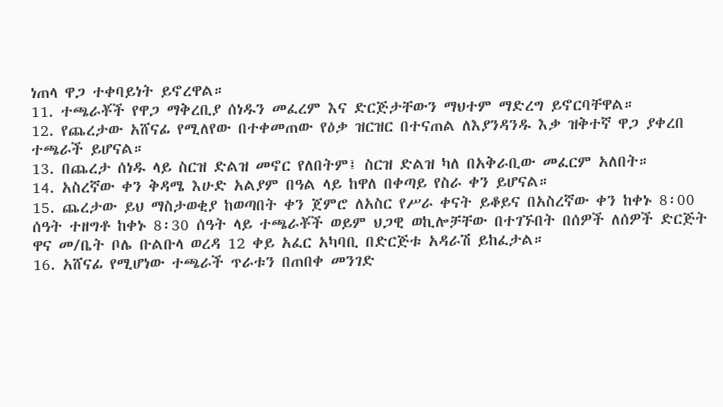ነጠላ ዋጋ ተቀባይነት ይኖረዋል።
11. ተጫራቾች የዋጋ ማቅረቢያ ሰነዱን መፈረም እና ድርጅታቸውን ማህተም ማድረግ ይኖርባቸዋል።
12. የጨረታው አሸናፊ የሚለየው በተቀመጠው የዕቃ ዝርዝር በተናጠል ለእያንዳንዱ እቃ ዝቅተኛ ዋጋ ያቀረበ ተጫራች ይሆናል።
13. በጨረታ ሰነዱ ላይ ስርዝ ድልዝ መኖር የለበትም፤ ስርዝ ድልዝ ካለ በአቅራቢው መፈርም አለበት።
14. አስረኛው ቀን ቅዳሜ እሁድ አልያም በዓል ላይ ከዋለ በቀጣይ የስራ ቀን ይሆናል።
15. ጨረታው ይህ ማስታወቂያ ከወጣበት ቀን ጀምሮ ለአስር የሥራ ቀናት ይቆይና በአስረኛው ቀን ከቀኑ 8፡00 ሰዓት ተዘግቶ ከቀኑ 8፡30 ሰዓት ላይ ተጫራቾች ወይም ህጋዊ ወኪሎቻቸው በተገኙበት በሰዎች ለሰዎች ድርጅት ዋና መ/ቤት ቦሌ ቡልቡላ ወረዳ 12 ቀይ አፈር አካባቢ በድርጅቱ አዳራሽ ይከፈታል።
16. አሸናፊ የሚሆነው ተጫራች ጥራቱን በጠበቀ መንገድ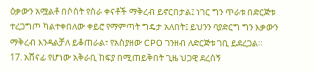ዕቃውን አሟልቶ በሶስት የስራ ቀናቶች ማቅረብ ይኖርበታል፤ ነገር ግን ጥራቱ በድርጅቱ ተረጋግጦ ካልተቀበለው ቀይሮ የማምጣት ግዴታ አለበት፤ ይህንን ባያድርግ ግን እቃውን ማቅረብ እንዳልቻለ ይቆጠራል፣ የአስያዘው CPO ገንዘብ ለድርጅቱ ገቢ ይደረጋል።
17. አሸናፊ የሆነው አቅራቢ ከፍያ በሚጠይቅበት ጊዜ ህጋዊ ደረሰኝ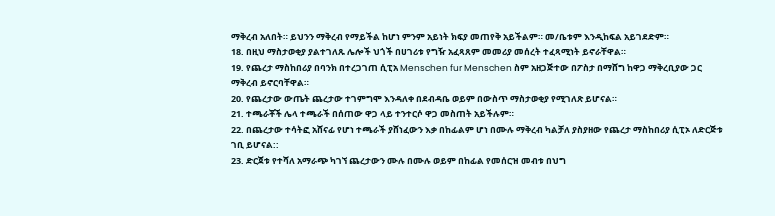ማቅረብ አለበት። ይህንን ማቅረብ የማይችል ከሆነ ምንም አይነት ክፍያ መጠየቅ አይችልም። መ/ቤቱም እንዲከፍል አይገደድም።
18. በዚህ ማስታወቂያ ያልተገለጹ ሌሎች ህጎች በሀገሪቱ የግዥ አፈጻጸም መመሪያ መሰረት ተፈጻሚነት ይኖራቸዋል።
19. የጨረታ ማስከበሪያ በባንክ በተረጋገጠ ሲፒአ Menschen fur Menschen ስም አዘጋጅተው በፖስታ በማሸግ ከዋጋ ማቅረቢያው ጋር ማቅረብ ይኖርባቸዋል።
20. የጨረታው ውጤት ጨረታው ተገምግሞ እንዳለቀ በደብዳቤ ወይም በውስጥ ማስታወቂያ የሚገለጽ ይሆናል።
21. ተጫራቾች ሌላ ተጫራች በሰጠው ዋጋ ላይ ተንተርሶ ዋጋ መስጠት አይችሉም።
22. በጨረታው ተሳትፎ አሸናፊ የሆነ ተጫራች ያሸነፈውን እቃ በከፊልም ሆነ በሙሉ ማቅረብ ካልቻለ ያስያዘው የጨረታ ማስከበሪያ ሲፒኦ ለድርጅቱ ገቢ ይሆናል::
23. ድርጀቱ የተሻለ አማራጭ ካገኘ ጨረታውን ሙሉ በሙሉ ወይም በከፊል የመሰርዝ መብቱ በህግ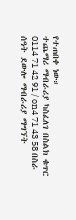የተጠበቀ ነው።
ተጨማሪ ማብራሪያ ካስፈለገ በስልክ ቁጥር 0114 71 42 91 / on4 71 43 58 በስራ ሰዓት ደውሎ ማብራሪያ ማግኘት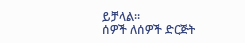ይቻላል።
ሰዎች ለሰዎች ድርጅት